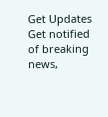Get Updates
Get notified of breaking news,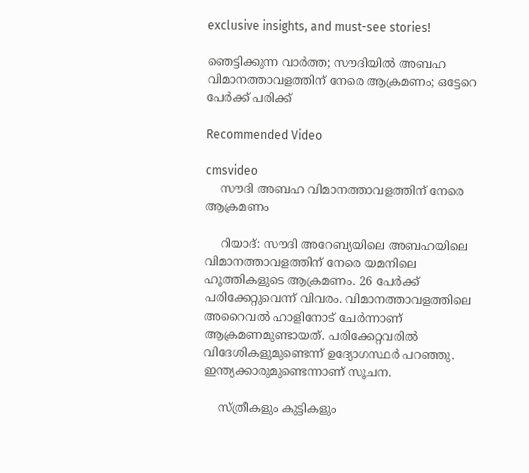exclusive insights, and must-see stories!

ഞെട്ടിക്കുന്ന വാര്‍ത്ത; സൗദിയില്‍ അബഹ വിമാനത്താവളത്തിന് നേരെ ആക്രമണം; ഒട്ടേറെ പേര്‍ക്ക് പരിക്ക്

Recommended Video

cmsvideo
    സൗദി അബഹ വിമാനത്താവളത്തിന് നേരെ ആക്രമണം

    റിയാദ്: സൗദി അറേബ്യയിലെ അബഹയിലെ വിമാനത്താവളത്തിന് നേരെ യമനിലെ ഹൂത്തികളുടെ ആക്രമണം. 26 പേര്‍ക്ക് പരിക്കേറ്റുവെന്ന് വിവരം. വിമാനത്താവളത്തിലെ അറൈവല്‍ ഹാളിനോട് ചേര്‍ന്നാണ് ആക്രമണമുണ്ടായത്. പരിക്കേറ്റവരില്‍ വിദേശികളുമുണ്ടെന്ന് ഉദ്യോഗസ്ഥര്‍ പറഞ്ഞു. ഇന്ത്യക്കാരുമുണ്ടെന്നാണ് സൂചന.

    സ്ത്രീകളും കുട്ടികളും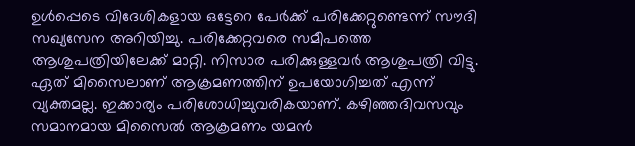ഉള്‍പ്പെടെ വിദേശികളായ ഒട്ടേറെ പേര്‍ക്ക് പരിക്കേറ്റുണ്ടെന്ന് സൗദി സഖ്യസേന അറിയിച്ചു. പരിക്കേറ്റവരെ സമീപത്തെ ആശുപത്രിയിലേക്ക് മാറ്റി. നിസാര പരിക്കുള്ളവര്‍ ആശുപത്രി വിട്ടു. ഏത് മിസൈലാണ് ആക്രമണത്തിന് ഉപയോഗിച്ചത് എന്ന് വ്യക്തമല്ല. ഇക്കാര്യം പരിശോധിച്ചുവരികയാണ്. കഴിഞ്ഞദിവസവും സമാനമായ മിസൈല്‍ ആക്രമണം യമന്‍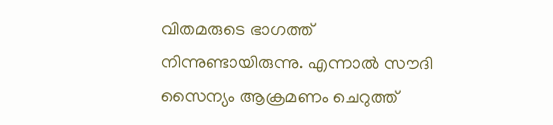വിതമരുടെ ഭാഗത്ത് നിന്നുണ്ടായിരുന്നു. എന്നാല്‍ സൗദി സൈന്യം ആക്രമണം ചെറുത്ത്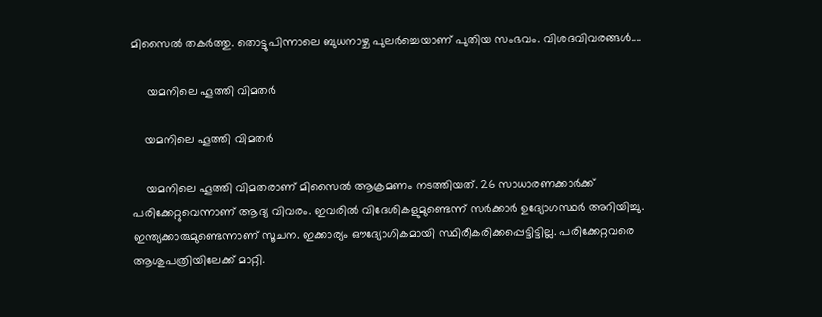മിസൈല്‍ തകര്‍ത്തു. തൊട്ടുപിന്നാലെ ബുധനാഴ്ച പുലര്‍ച്ചെയാണ് പുതിയ സംഭവം. വിശദവിവരങ്ങള്‍....

     യമനിലെ ഹൂത്തി വിമതര്‍

    യമനിലെ ഹൂത്തി വിമതര്‍

    യമനിലെ ഹൂത്തി വിമതരാണ് മിസൈല്‍ ആക്രമണം നടത്തിയത്. 26 സാധാരണക്കാര്‍ക്ക് പരിക്കേറ്റുവെന്നാണ് ആദ്യ വിവരം. ഇവരില്‍ വിദേശികളുമുണ്ടെന്ന് സര്‍ക്കാര്‍ ഉദ്യോഗസ്ഥര്‍ അറിയിച്ചു. ഇന്ത്യക്കാരുമുണ്ടെന്നാണ് സൂചന. ഇക്കാര്യം ഔദ്യോഗികമായി സ്ഥിരീകരിക്കപ്പെട്ടിട്ടില്ല. പരിക്കേറ്റവരെ ആശുപത്രിയിലേക്ക് മാറ്റി.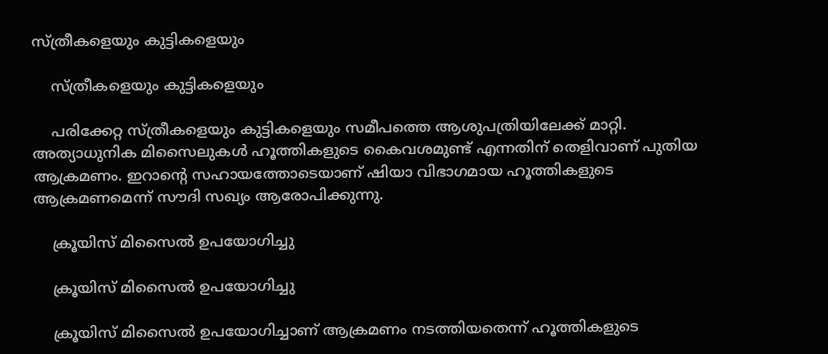സ്ത്രീകളെയും കുട്ടികളെയും

    സ്ത്രീകളെയും കുട്ടികളെയും

    പരിക്കേറ്റ സ്ത്രീകളെയും കുട്ടികളെയും സമീപത്തെ ആശുപത്രിയിലേക്ക് മാറ്റി. അത്യാധുനിക മിസൈലുകള്‍ ഹൂത്തികളുടെ കൈവശമുണ്ട് എന്നതിന് തെളിവാണ് പുതിയ ആക്രമണം. ഇറാന്റെ സഹായത്തോടെയാണ് ഷിയാ വിഭാഗമായ ഹൂത്തികളുടെ ആക്രമണമെന്ന് സൗദി സഖ്യം ആരോപിക്കുന്നു.

    ക്രൂയിസ് മിസൈല്‍ ഉപയോഗിച്ചു

    ക്രൂയിസ് മിസൈല്‍ ഉപയോഗിച്ചു

    ക്രൂയിസ് മിസൈല്‍ ഉപയോഗിച്ചാണ് ആക്രമണം നടത്തിയതെന്ന് ഹൂത്തികളുടെ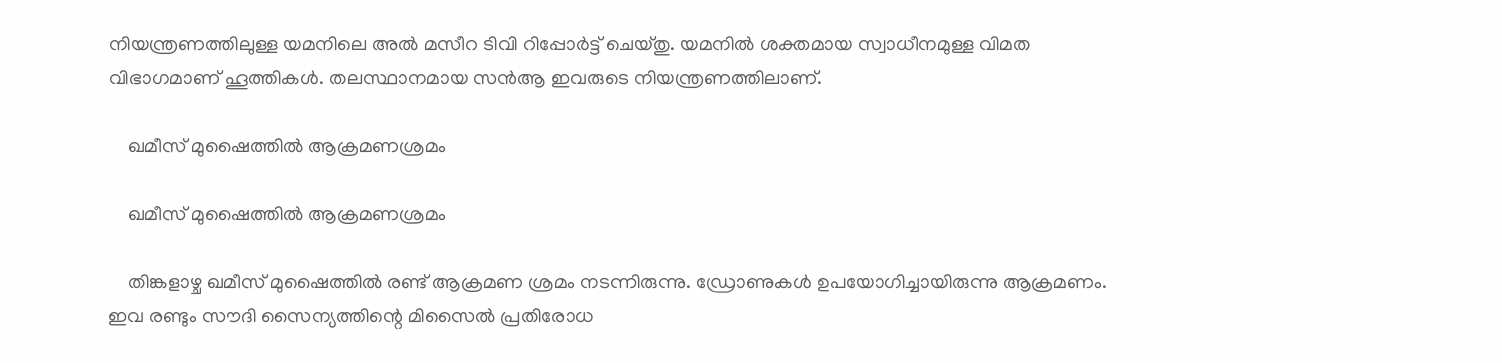നിയന്ത്രണത്തിലുള്ള യമനിലെ അല്‍ മസീറ ടിവി റിപ്പോര്‍ട്ട് ചെയ്തു. യമനില്‍ ശക്തമായ സ്വാധീനമുള്ള വിമത വിഭാഗമാണ് ഹൂത്തികള്‍. തലസ്ഥാനമായ സന്‍ആ ഇവരുടെ നിയന്ത്രണത്തിലാണ്.

    ഖമീസ് മുഷൈത്തില്‍ ആക്രമണശ്രമം

    ഖമീസ് മുഷൈത്തില്‍ ആക്രമണശ്രമം

    തിങ്കളാഴ്ച ഖമീസ് മുഷൈത്തില്‍ രണ്ട് ആക്രമണ ശ്രമം നടന്നിരുന്നു. ഡ്രോണുകള്‍ ഉപയോഗിച്ചായിരുന്നു ആക്രമണം. ഇവ രണ്ടും സൗദി സൈന്യത്തിന്റെ മിസൈല്‍ പ്രതിരോധ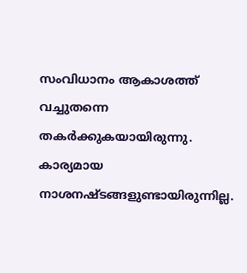സംവിധാനം ആകാശത്ത് വച്ചുതന്നെ തകര്‍ക്കുകയായിരുന്നു. കാര്യമായ നാശനഷ്ടങ്ങളുണ്ടായിരുന്നില്ല.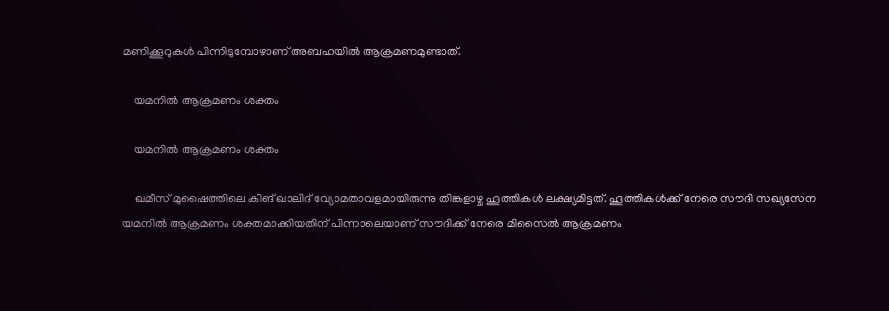മണിക്കൂറുകള്‍ പിന്നിടുമ്പോഴാണ് അബഹയില്‍ ആക്രമണമുണ്ടാത്.

    യമനില്‍ ആക്രമണം ശക്തം

    യമനില്‍ ആക്രമണം ശക്തം

    ഖമീസ് മുഷൈത്തിലെ കിങ് ഖാലിദ് വ്യോമതാവളമായിരുന്നു തിങ്കളാഴ്ച ഹൂത്തികള്‍ ലക്ഷ്യമിട്ടത്. ഹൂത്തികള്‍ക്ക് നേരെ സൗദി സഖ്യസേന യമനില്‍ ആക്രമണം ശക്തമാക്കിയതിന് പിന്നാലെയാണ് സൗദിക്ക് നേരെ മിസൈല്‍ ആക്രമണം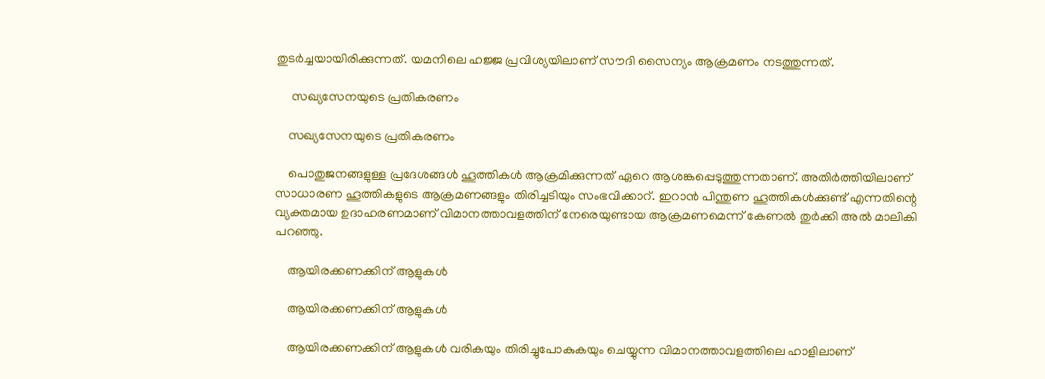തുടര്‍ച്ചയായിരിക്കുന്നത്. യമനിലെ ഹജ്ജ പ്രവിശ്യയിലാണ് സൗദി സൈന്യം ആക്രമണം നടത്തുന്നത്.

     സഖ്യസേനയുടെ പ്രതികരണം

    സഖ്യസേനയുടെ പ്രതികരണം

    പൊതുജനങ്ങളുള്ള പ്രദേശങ്ങള്‍ ഹൂത്തികള്‍ ആക്രമിക്കുന്നത് ഏറെ ആശങ്കപ്പെടുത്തുന്നതാണ്. അതിര്‍ത്തിയിലാണ് സാധാരണ ഹൂത്തികളുടെ ആക്രമണങ്ങളും തിരിച്ചടിയും സംഭവിക്കാറ്. ഇറാന്‍ പിന്തുണ ഹൂത്തികള്‍ക്കുണ്ട് എന്നതിന്റെ വ്യക്തമായ ഉദാഹരണമാണ് വിമാനത്താവളത്തിന് നേരെയുണ്ടായ ആക്രമണമെന്ന് കേണല്‍ തുര്‍ക്കി അല്‍ മാലികി പറഞ്ഞു.

    ആയിരക്കണക്കിന് ആളുകള്‍

    ആയിരക്കണക്കിന് ആളുകള്‍

    ആയിരക്കണക്കിന് ആളുകള്‍ വരികയും തിരിച്ചുപോകുകയും ചെയ്യുന്ന വിമാനത്താവളത്തിലെ ഹാളിലാണ്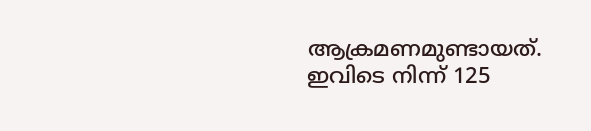ആക്രമണമുണ്ടായത്. ഇവിടെ നിന്ന് 125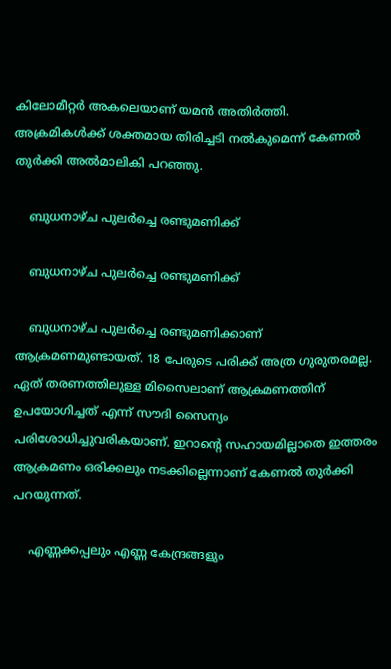കിലോമീറ്റര്‍ അകലെയാണ് യമന്‍ അതിര്‍ത്തി. അക്രമികള്‍ക്ക് ശക്തമായ തിരിച്ചടി നല്‍കുമെന്ന് കേണല്‍ തുര്‍ക്കി അല്‍മാലികി പറഞ്ഞു.

    ബുധനാഴ്ച പുലര്‍ച്ചെ രണ്ടുമണിക്ക്

    ബുധനാഴ്ച പുലര്‍ച്ചെ രണ്ടുമണിക്ക്

    ബുധനാഴ്ച പുലര്‍ച്ചെ രണ്ടുമണിക്കാണ് ആക്രമണമുണ്ടായത്. 18 പേരുടെ പരിക്ക് അത്ര ഗുരുതരമല്ല. ഏത് തരണത്തിലുള്ള മിസൈലാണ് ആക്രമണത്തിന് ഉപയോഗിച്ചത് എന്ന് സൗദി സൈന്യം പരിശോധിച്ചുവരികയാണ്. ഇറാന്റെ സഹായമില്ലാതെ ഇത്തരം ആക്രമണം ഒരിക്കലും നടക്കില്ലെന്നാണ് കേണല്‍ തുര്‍ക്കി പറയുന്നത്.

    എണ്ണക്കപ്പലും എണ്ണ കേന്ദ്രങ്ങളും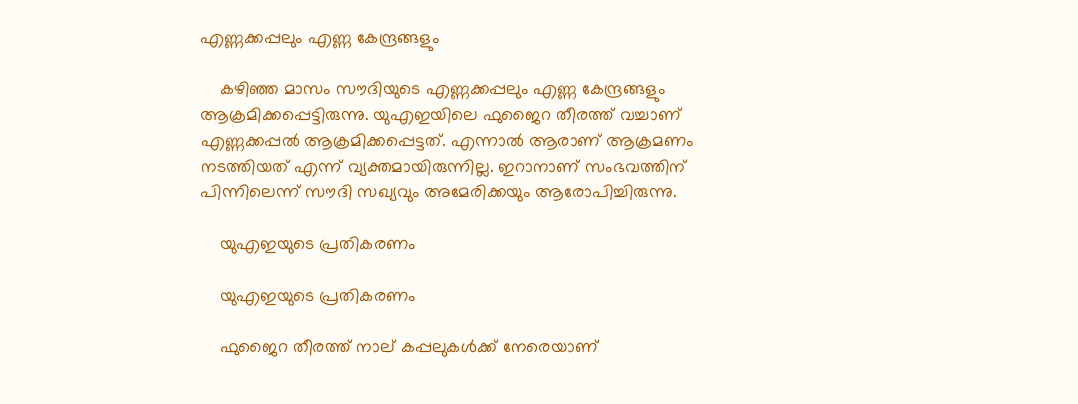എണ്ണക്കപ്പലും എണ്ണ കേന്ദ്രങ്ങളും

    കഴിഞ്ഞ മാസം സൗദിയുടെ എണ്ണക്കപ്പലും എണ്ണ കേന്ദ്രങ്ങളും ആക്രമിക്കപ്പെട്ടിരുന്നു. യുഎഇയിലെ ഫുജൈറ തീരത്ത് വച്ചാണ് എണ്ണക്കപ്പല്‍ ആക്രമിക്കപ്പെട്ടത്. എന്നാല്‍ ആരാണ് ആക്രമണം നടത്തിയത് എന്ന് വ്യക്തമായിരുന്നില്ല. ഇറാനാണ് സംഭവത്തിന് പിന്നിലെന്ന് സൗദി സഖ്യവും അമേരിക്കയും ആരോപിച്ചിരുന്നു.

    യുഎഇയുടെ പ്രതികരണം

    യുഎഇയുടെ പ്രതികരണം

    ഫുജൈറ തീരത്ത് നാല് കപ്പലുകള്‍ക്ക് നേരെയാണ്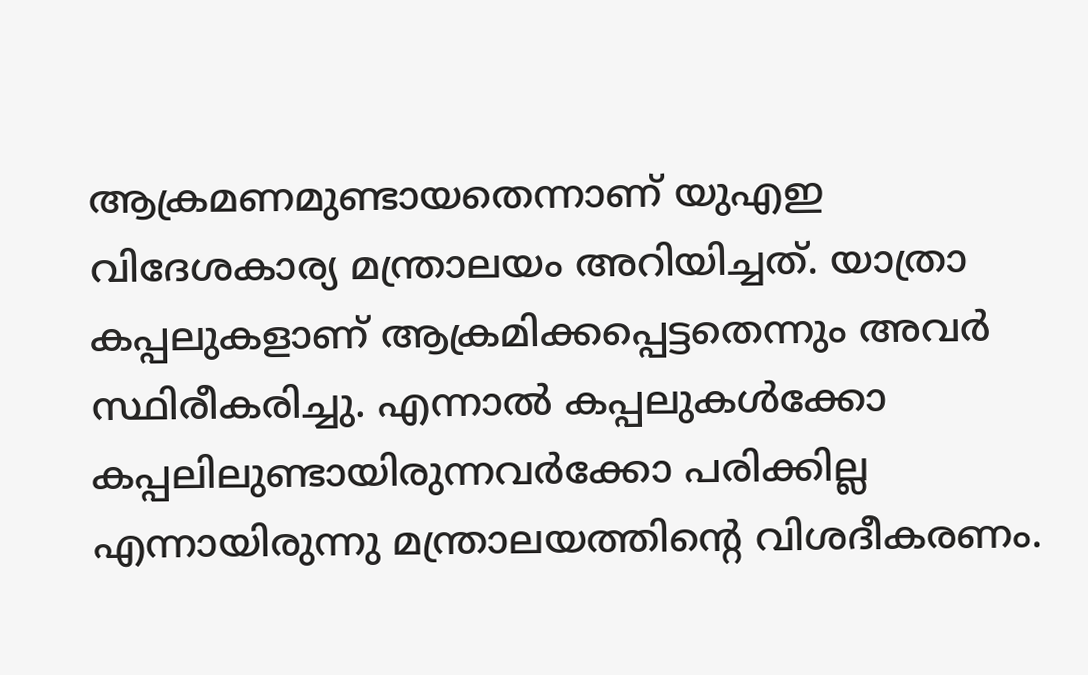ആക്രമണമുണ്ടായതെന്നാണ് യുഎഇ വിദേശകാര്യ മന്ത്രാലയം അറിയിച്ചത്. യാത്രാ കപ്പലുകളാണ് ആക്രമിക്കപ്പെട്ടതെന്നും അവര്‍ സ്ഥിരീകരിച്ചു. എന്നാല്‍ കപ്പലുകള്‍ക്കോ കപ്പലിലുണ്ടായിരുന്നവര്‍ക്കോ പരിക്കില്ല എന്നായിരുന്നു മന്ത്രാലയത്തിന്റെ വിശദീകരണം.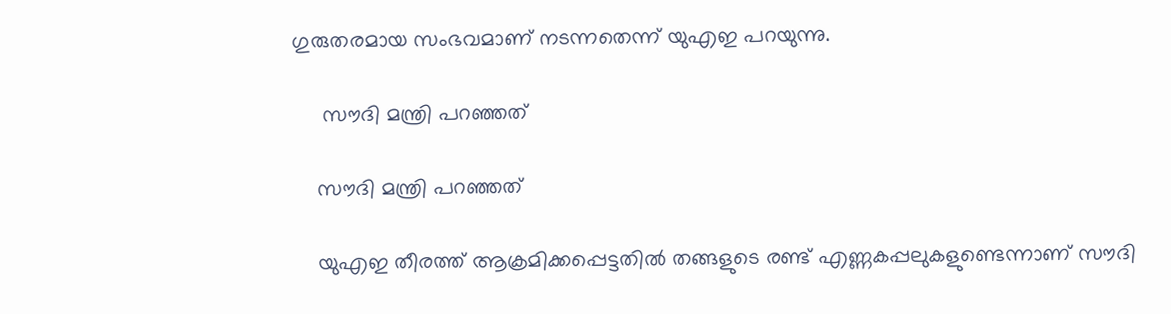ഗുരുതരമായ സംഭവമാണ് നടന്നതെന്ന് യുഎഇ പറയുന്നു.

     സൗദി മന്ത്രി പറഞ്ഞത്

    സൗദി മന്ത്രി പറഞ്ഞത്

    യുഎഇ തീരത്ത് ആക്രമിക്കപ്പെട്ടതില്‍ തങ്ങളുടെ രണ്ട് എണ്ണകപ്പലുകളുണ്ടെന്നാണ് സൗദി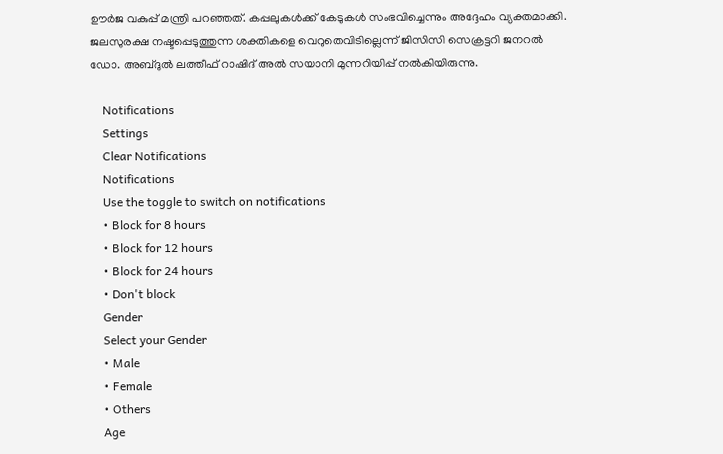ഊര്‍ജ വകുപ്പ് മന്ത്രി പറഞ്ഞത്. കപ്പലുകള്‍ക്ക് കേടുകള്‍ സംഭവിച്ചെന്നും അദ്ദേഹം വ്യക്തമാക്കി. ജലസുരക്ഷ നഷ്ടപ്പെടുത്തുന്ന ശക്തികളെ വെറുതെവിടില്ലെന്ന് ജിസിസി സെക്രട്ടറി ജനറല്‍ ഡോ. അബ്ദുല്‍ ലത്തീഫ് റാഷിദ് അല്‍ സയാനി മുന്നറിയിപ്പ് നല്‍കിയിരുന്നു.

    Notifications
    Settings
    Clear Notifications
    Notifications
    Use the toggle to switch on notifications
    • Block for 8 hours
    • Block for 12 hours
    • Block for 24 hours
    • Don't block
    Gender
    Select your Gender
    • Male
    • Female
    • Others
    Age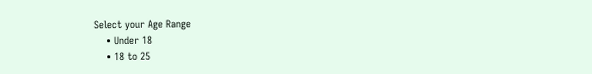Select your Age Range
    • Under 18
    • 18 to 25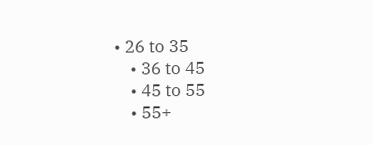• 26 to 35
    • 36 to 45
    • 45 to 55
    • 55+